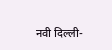नवी दिल्ली-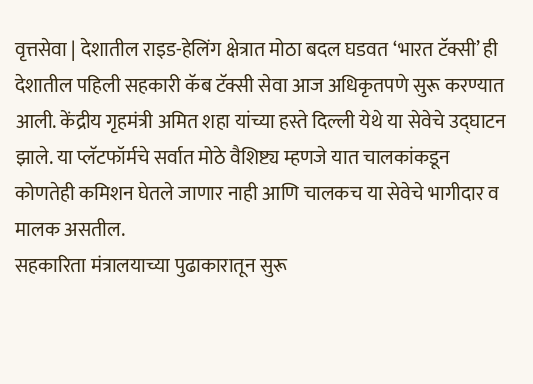वृत्तसेवा | देशातील राइड-हेलिंग क्षेत्रात मोठा बदल घडवत ‘भारत टॅक्सी’ ही देशातील पहिली सहकारी कॅब टॅक्सी सेवा आज अधिकृतपणे सुरू करण्यात आली. केंद्रीय गृहमंत्री अमित शहा यांच्या हस्ते दिल्ली येथे या सेवेचे उद्घाटन झाले. या प्लॅटफॉर्मचे सर्वात मोठे वैशिष्ट्य म्हणजे यात चालकांकडून कोणतेही कमिशन घेतले जाणार नाही आणि चालकच या सेवेचे भागीदार व मालक असतील.
सहकारिता मंत्रालयाच्या पुढाकारातून सुरू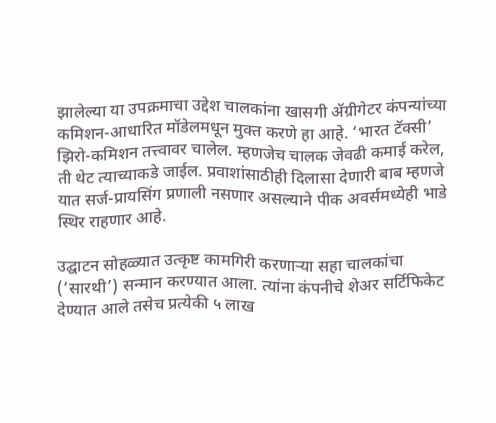झालेल्या या उपक्रमाचा उद्देश चालकांना खासगी ॲग्रीगेटर कंपन्यांच्या कमिशन-आधारित मॉडेलमधून मुक्त करणे हा आहे. ‘भारत टॅक्सी’ झिरो-कमिशन तत्त्वावर चालेल. म्हणजेच चालक जेवढी कमाई करेल, ती थेट त्याच्याकडे जाईल. प्रवाशांसाठीही दिलासा देणारी बाब म्हणजे यात सर्ज-प्रायसिंग प्रणाली नसणार असल्याने पीक अवर्समध्येही भाडे स्थिर राहणार आहे.

उद्घाटन सोहळ्यात उत्कृष्ट कामगिरी करणाऱ्या सहा चालकांचा (‘सारथी’) सन्मान करण्यात आला. त्यांना कंपनीचे शेअर सर्टिफिकेट देण्यात आले तसेच प्रत्येकी ५ लाख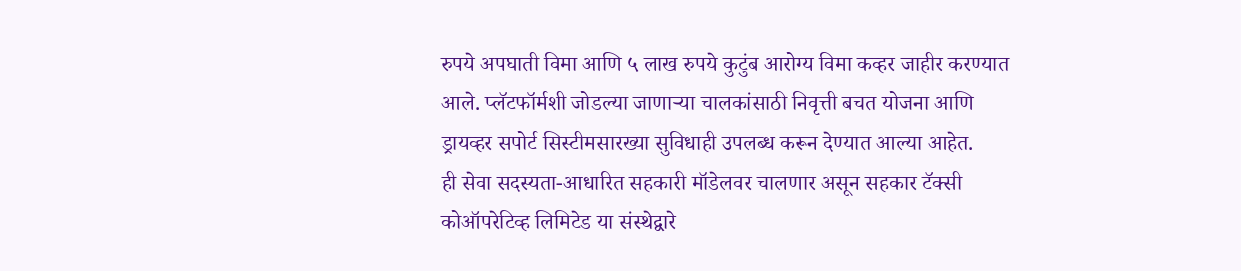रुपये अपघाती विमा आणि ५ लाख रुपये कुटुंब आरोग्य विमा कव्हर जाहीर करण्यात आले. प्लॅटफॉर्मशी जोडल्या जाणाऱ्या चालकांसाठी निवृत्ती बचत योजना आणि ड्रायव्हर सपोर्ट सिस्टीमसारख्या सुविधाही उपलब्ध करून देण्यात आल्या आहेत.
ही सेवा सदस्यता-आधारित सहकारी मॉडेलवर चालणार असून सहकार टॅक्सी कोऑपरेटिव्ह लिमिटेड या संस्थेद्वारे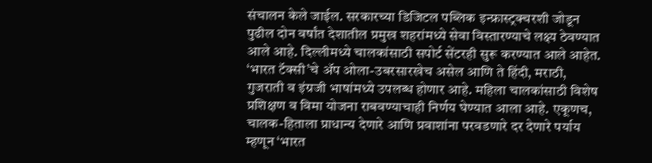संचालन केले जाईल. सरकारच्या डिजिटल पब्लिक इन्फ्रास्ट्रक्चरशी जोडून पुढील दोन वर्षांत देशातील प्रमुख शहरांमध्ये सेवा विस्तारण्याचे लक्ष्य ठेवण्यात आले आहे. दिल्लीमध्ये चालकांसाठी सपोर्ट सेंटरही सुरू करण्यात आले आहेत.
‘भारत टॅक्सी’चे ॲप ओला-उबरसारखेच असेल आणि ते हिंदी, मराठी, गुजराती व इंग्रजी भाषांमध्ये उपलब्ध होणार आहे. महिला चालकांसाठी विशेष प्रशिक्षण व विमा योजना राबवण्याचाही निर्णय घेण्यात आला आहे. एकूणच, चालक-हिताला प्राधान्य देणारे आणि प्रवाशांना परवडणारे दर देणारे पर्याय म्हणून ‘भारत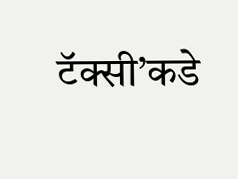टॅक्सी’कडे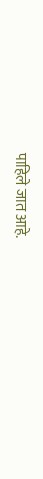पाहिले जात आहे.